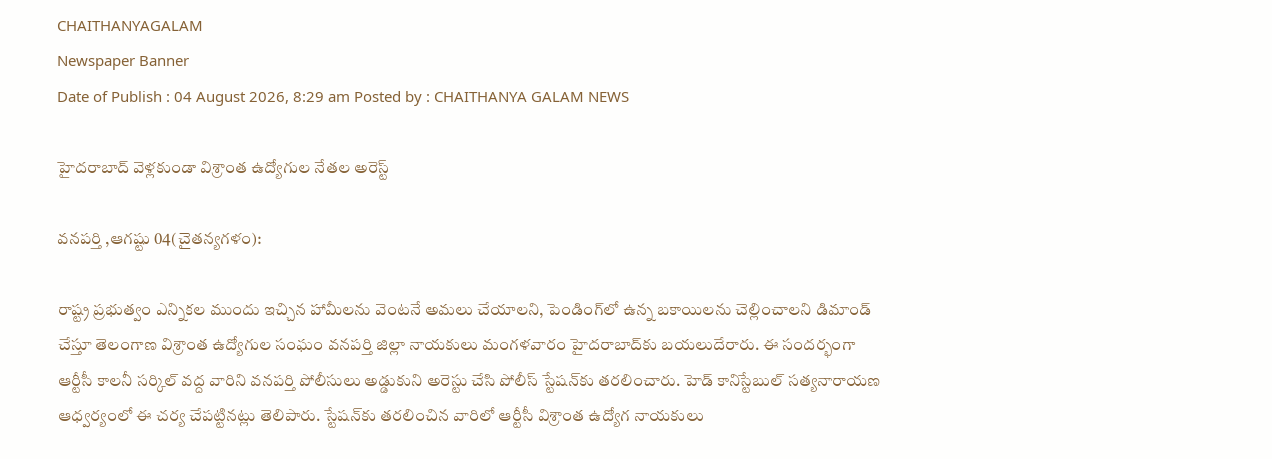CHAITHANYAGALAM
Newspaper Banner
Date of Publish : 04 August 2026, 8:29 am Posted by : CHAITHANYA GALAM NEWS

హైదరాబాద్‌ వెళ్లకుండా విశ్రాంత ఉద్యోగుల నేతల అరెస్ట్

వనపర్తి ,ఆగష్టు 04(చైతన్యగళం):

రాష్ట్ర ప్రభుత్వం ఎన్నికల ముందు ఇచ్చిన హామీలను వెంటనే అమలు చేయాలని, పెండింగ్‌లో ఉన్న బకాయిలను చెల్లించాలని డిమాండ్ చేస్తూ తెలంగాణ విశ్రాంత ఉద్యోగుల సంఘం వనపర్తి జిల్లా నాయకులు మంగళవారం హైదరాబాద్‌కు బయలుదేరారు. ఈ సందర్భంగా ఆర్టీసీ కాలనీ సర్కిల్ వద్ద వారిని వనపర్తి పోలీసులు అడ్డుకుని అరెస్టు చేసి పోలీస్‌ స్టేషన్‌కు తరలించారు. హెడ్ కానిస్టేబుల్ సత్యనారాయణ ఆధ్వర్యంలో ఈ చర్య చేపట్టినట్లు తెలిపారు. స్టేషన్‌కు తరలించిన వారిలో ఆర్టీసీ విశ్రాంత ఉద్యోగ నాయకులు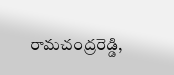రామచంద్రరెడ్డి,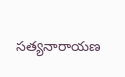సత్యనారాయణ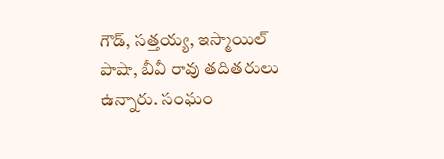గౌడ్, సత్తయ్య, ఇస్మాయిల్ పాషా, బీవీ రావు తదితరులు ఉన్నారు. సంఘం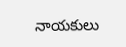నాయకులు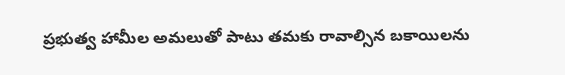ప్రభుత్వ హామీల అమలుతో పాటు తమకు రావాల్సిన బకాయిలను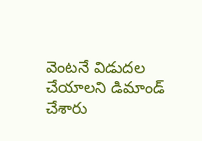వెంటనే విడుదల చేయాలని డిమాండ్ చేశారు